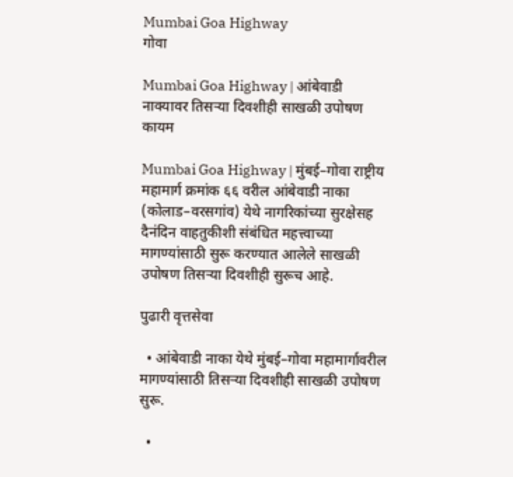Mumbai Goa Highway
गोवा

Mumbai Goa Highway | आंबेवाडी नाक्यावर तिसऱ्या दिवशीही साखळी उपोषण कायम

Mumbai Goa Highway | मुंबई–गोवा राष्ट्रीय महामार्ग क्रमांक ६६ वरील आंबेवाडी नाका (कोलाड–वरसगांव) येथे नागरिकांच्या सुरक्षेसह दैनंदिन वाहतुकीशी संबंधित महत्त्वाच्या मागण्यांसाठी सुरू करण्यात आलेले साखळी उपोषण तिसऱ्या दिवशीही सुरूच आहे.

पुढारी वृत्तसेवा

  • आंबेवाडी नाका येथे मुंबई–गोवा महामार्गावरील मागण्यांसाठी तिसऱ्या दिवशीही साखळी उपोषण सुरू.

  •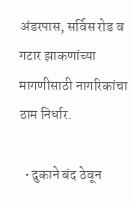अंडरपास, सर्विस रोड व गटार झाकणांच्या मागणीसाठी नागरिकांचा ठाम निर्धार.

  • दुकाने बंद ठेवून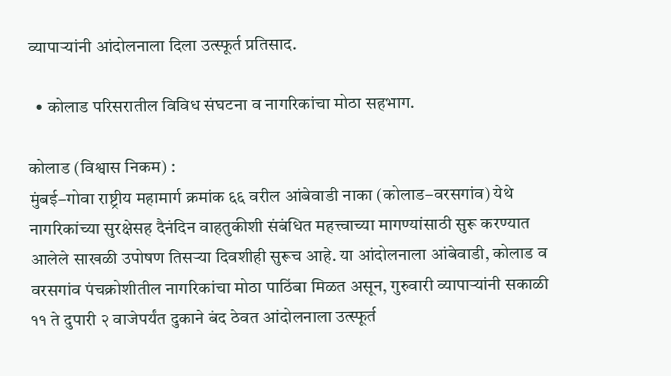व्यापाऱ्यांनी आंदोलनाला दिला उत्स्फूर्त प्रतिसाद.

  • कोलाड परिसरातील विविध संघटना व नागरिकांचा मोठा सहभाग.

कोलाड (विश्वास निकम) :
मुंबई–गोवा राष्ट्रीय महामार्ग क्रमांक ६६ वरील आंबेवाडी नाका (कोलाड–वरसगांव) येथे नागरिकांच्या सुरक्षेसह दैनंदिन वाहतुकीशी संबंधित महत्त्वाच्या मागण्यांसाठी सुरू करण्यात आलेले साखळी उपोषण तिसऱ्या दिवशीही सुरूच आहे. या आंदोलनाला आंबेवाडी, कोलाड व वरसगांव पंचक्रोशीतील नागरिकांचा मोठा पाठिंबा मिळत असून, गुरुवारी व्यापाऱ्यांनी सकाळी ११ ते दुपारी २ वाजेपर्यंत दुकाने बंद ठेवत आंदोलनाला उत्स्फूर्त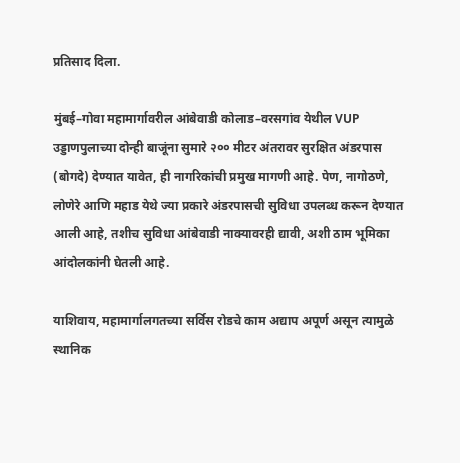प्रतिसाद दिला.

मुंबई–गोवा महामार्गावरील आंबेवाडी कोलाड–वरसगांव येथील VUP उड्डाणपुलाच्या दोन्ही बाजूंना सुमारे २०० मीटर अंतरावर सुरक्षित अंडरपास (बोगदे) देण्यात यावेत, ही नागरिकांची प्रमुख मागणी आहे. पेण, नागोठणे, लोणेरे आणि महाड येथे ज्या प्रकारे अंडरपासची सुविधा उपलब्ध करून देण्यात आली आहे, तशीच सुविधा आंबेवाडी नाक्यावरही द्यावी, अशी ठाम भूमिका आंदोलकांनी घेतली आहे.

याशिवाय, महामार्गालगतच्या सर्विस रोडचे काम अद्याप अपूर्ण असून त्यामुळे स्थानिक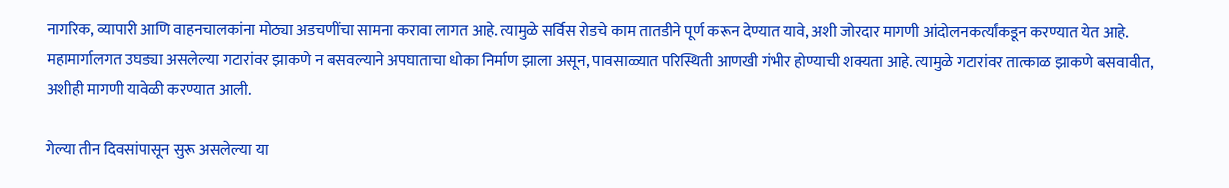नागरिक, व्यापारी आणि वाहनचालकांना मोठ्या अडचणींचा सामना करावा लागत आहे. त्यामुळे सर्विस रोडचे काम तातडीने पूर्ण करून देण्यात यावे, अशी जोरदार मागणी आंदोलनकर्त्यांकडून करण्यात येत आहे. महामार्गालगत उघड्या असलेल्या गटारांवर झाकणे न बसवल्याने अपघाताचा धोका निर्माण झाला असून, पावसाळ्यात परिस्थिती आणखी गंभीर होण्याची शक्यता आहे. त्यामुळे गटारांवर तात्काळ झाकणे बसवावीत, अशीही मागणी यावेळी करण्यात आली.

गेल्या तीन दिवसांपासून सुरू असलेल्या या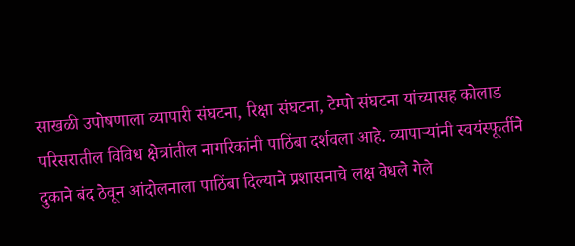साखळी उपोषणाला व्यापारी संघटना, रिक्षा संघटना, टेम्पो संघटना यांच्यासह कोलाड परिसरातील विविध क्षेत्रांतील नागरिकांनी पाठिंबा दर्शवला आहे. व्यापाऱ्यांनी स्वयंस्फूर्तीने दुकाने बंद ठेवून आंदोलनाला पाठिंबा दिल्याने प्रशासनाचे लक्ष वेधले गेले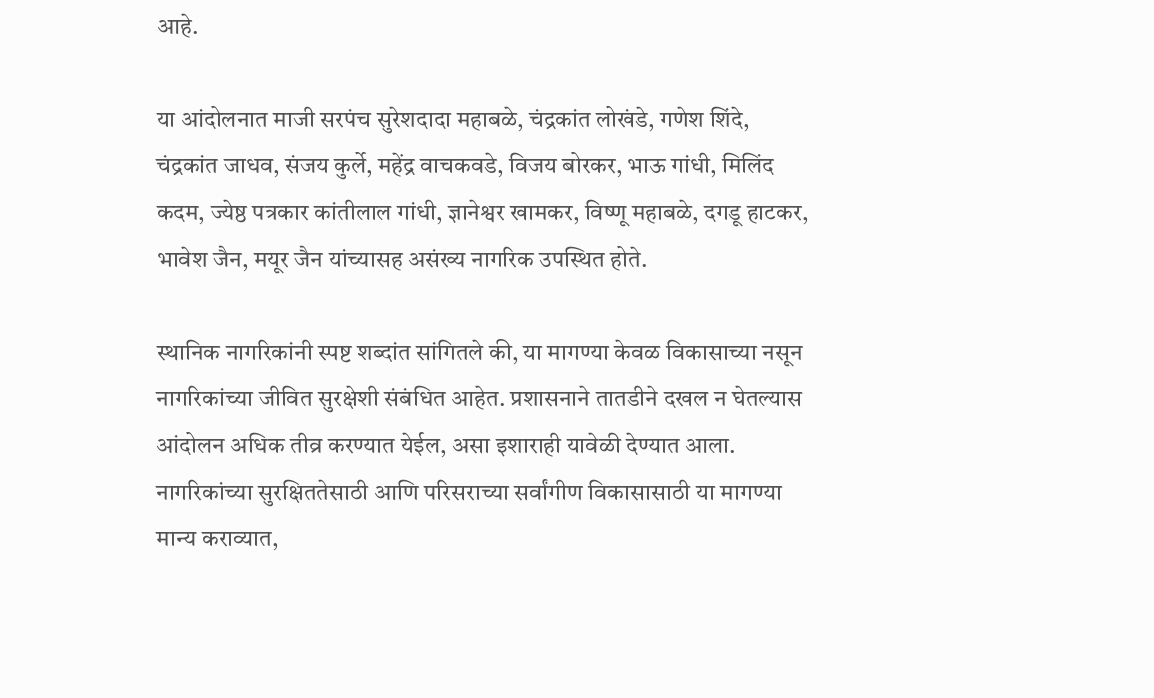आहे.

या आंदोलनात माजी सरपंच सुरेशदादा महाबळे, चंद्रकांत लोखंडे, गणेश शिंदे, चंद्रकांत जाधव, संजय कुर्ले, महेंद्र वाचकवडे, विजय बोरकर, भाऊ गांधी, मिलिंद कदम, ज्येष्ठ पत्रकार कांतीलाल गांधी, ज्ञानेश्वर खामकर, विष्णू महाबळे, दगडू हाटकर, भावेश जैन, मयूर जैन यांच्यासह असंख्य नागरिक उपस्थित होते.

स्थानिक नागरिकांनी स्पष्ट शब्दांत सांगितले की, या मागण्या केवळ विकासाच्या नसून नागरिकांच्या जीवित सुरक्षेशी संबंधित आहेत. प्रशासनाने तातडीने दखल न घेतल्यास आंदोलन अधिक तीव्र करण्यात येईल, असा इशाराही यावेळी देण्यात आला. नागरिकांच्या सुरक्षिततेसाठी आणि परिसराच्या सर्वांगीण विकासासाठी या मागण्या मान्य कराव्यात,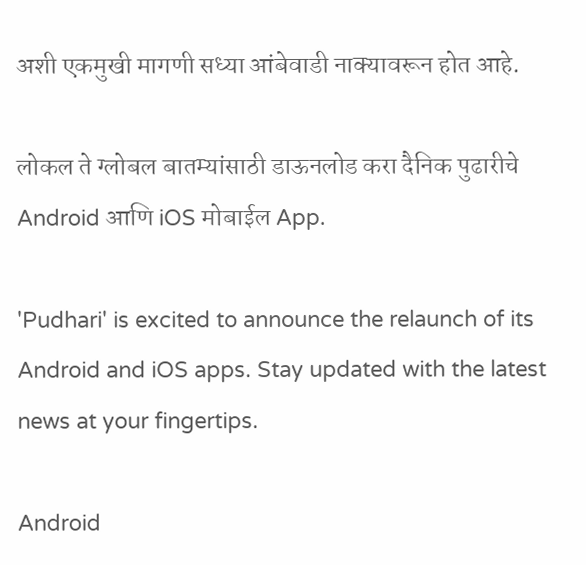अशी एकमुखी मागणी सध्या आंबेवाडी नाक्यावरून होत आहे.

लोकल ते ग्लोबल बातम्यांसाठी डाऊनलोड करा दैनिक पुढारीचे Android आणि iOS मोबाईल App.

'Pudhari' is excited to announce the relaunch of its Android and iOS apps. Stay updated with the latest news at your fingertips.

Android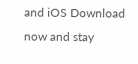and iOS Download now and stay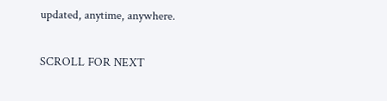updated, anytime, anywhere.

SCROLL FOR NEXT